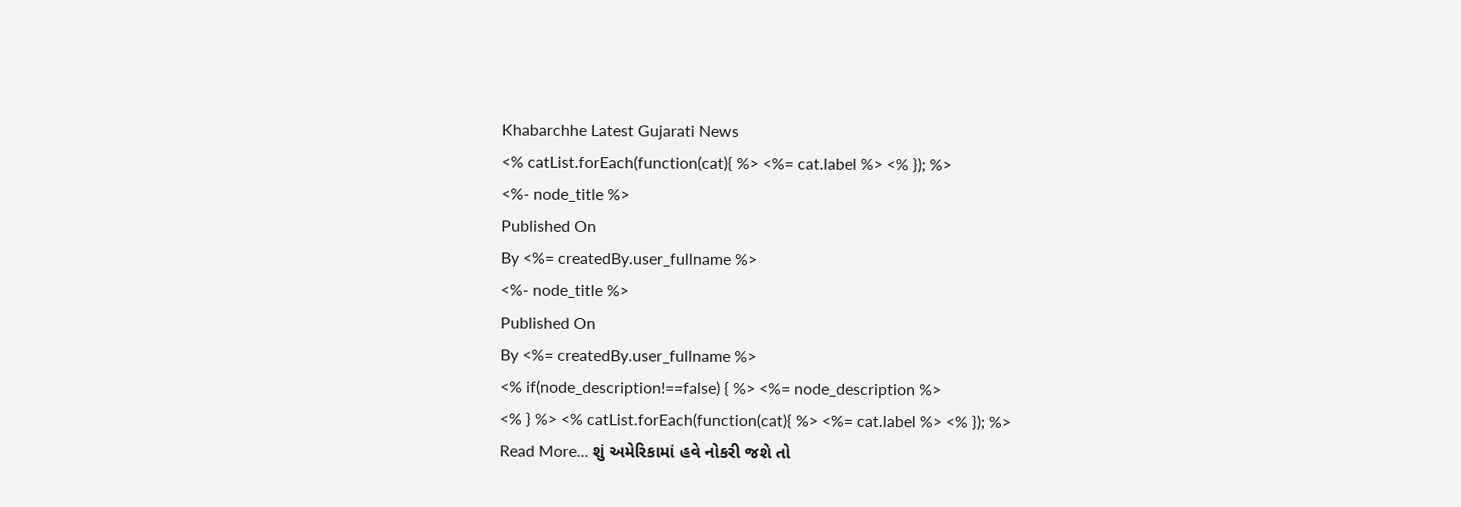Khabarchhe Latest Gujarati News
<% catList.forEach(function(cat){ %> <%= cat.label %> <% }); %>
<%- node_title %>
Published On
By <%= createdBy.user_fullname %>
<%- node_title %>
Published On
By <%= createdBy.user_fullname %>
<% if(node_description!==false) { %> <%= node_description %>
<% } %> <% catList.forEach(function(cat){ %> <%= cat.label %> <% }); %>
Read More... શું અમેરિકામાં હવે નોકરી જશે તો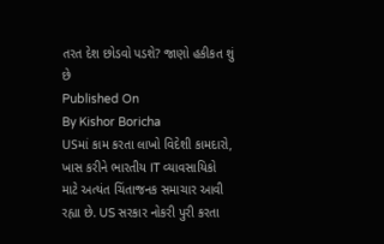તરત દેશ છોડવો પડશે? જાણો હકીકત શું છે
Published On
By Kishor Boricha
USમાં કામ કરતા લાખો વિદેશી કામદારો, ખાસ કરીને ભારતીય IT વ્યાવસાયિકો માટે અત્યંત ચિંતાજનક સમાચાર આવી રહ્યા છે. US સરકાર નોકરી પુરી કરતા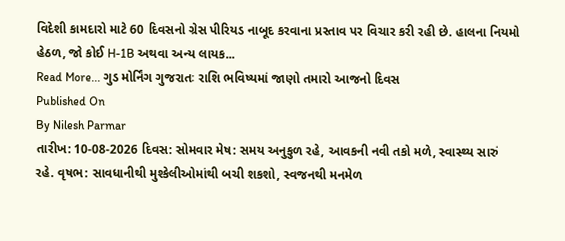વિદેશી કામદારો માટે 60 દિવસનો ગ્રેસ પીરિયડ નાબૂદ કરવાના પ્રસ્તાવ પર વિચાર કરી રહી છે. હાલના નિયમો હેઠળ, જો કોઈ H-1B અથવા અન્ય લાયક...
Read More... ગુડ મોર્નિંગ ગુજરાતઃ રાશિ ભવિષ્યમાં જાણો તમારો આજનો દિવસ
Published On
By Nilesh Parmar
તારીખ: 10-08-2026 દિવસ: સોમવાર મેષ: સમય અનુકુળ રહે, આવકની નવી તકો મળે, સ્વાસ્થ્ય સારું રહે. વૃષભ: સાવધાનીથી મુશ્કેલીઓમાંથી બચી શકશો, સ્વજનથી મનમેળ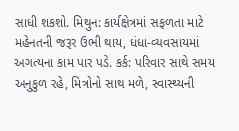સાધી શકશો. મિથુન: કાર્યક્ષેત્રમાં સફળતા માટે મહેનતની જરૂર ઉભી થાય, ધંધા-વ્યવસાયમાં અગત્યના કામ પાર પડે. કર્ક: પરિવાર સાથે સમય અનુકુળ રહે, મિત્રોનો સાથ મળે, સ્વાસ્થ્યની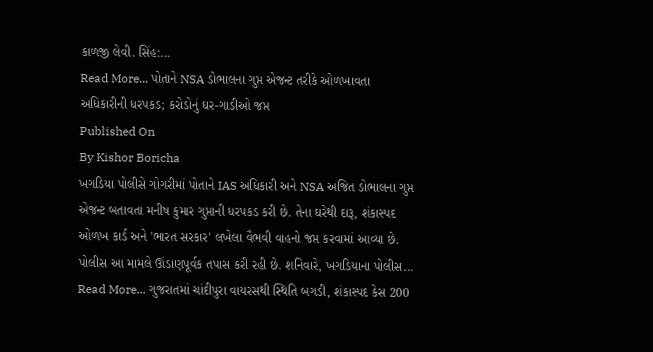કાળજી લેવી. સિંહ:...
Read More... પોતાને NSA ડોભાલના ગુપ્ત એજન્ટ તરીકે ઓળખાવતા અધિકારીની ધરપકડ; કરોડોનું ઘર-ગાડીઓ જપ્ત
Published On
By Kishor Boricha
ખગડિયા પોલીસે ગોગરીમાં પોતાને IAS અધિકારી અને NSA અજિત ડોભાલના ગુપ્ત એજન્ટ બતાવતા મનીષ કુમાર ગુપ્તાની ધરપકડ કરી છે. તેના ઘરેથી દારૂ, શંકાસ્પદ ઓળખ કાર્ડ અને 'ભારત સરકાર' લખેલા વૈભવી વાહનો જપ્ત કરવામાં આવ્યા છે. પોલીસ આ મામલે ઊંડાણપૂર્વક તપાસ કરી રહી છે. શનિવારે, ખગડિયાના પોલીસ...
Read More... ગુજરાતમાં ચાંદીપુરા વાયરસથી સ્થિતિ બગડી, શંકાસ્પદ કેસ 200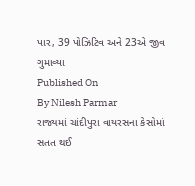પાર, 39 પોઝિટિવ અને 23એ જીવ ગુમાવ્યા
Published On
By Nilesh Parmar
રાજ્યમાં ચાંદીપુરા વાયરસના કેસોમાં સતત થઈ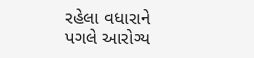રહેલા વધારાને પગલે આરોગ્ય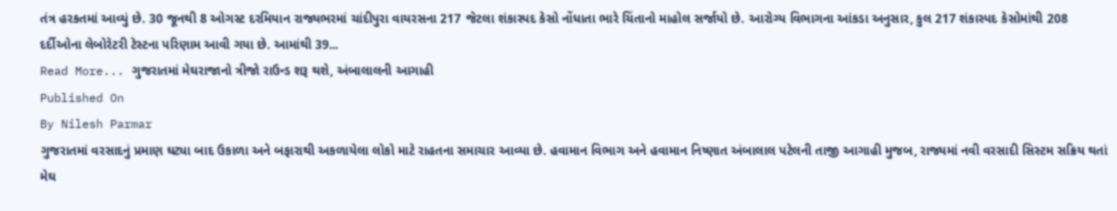તંત્ર હરકતમાં આવ્યું છે. 30 જૂનથી 8 ઓગસ્ટ દરમિયાન રાજ્યભરમાં ચાંદીપુરા વાયરસના 217 જેટલા શંકાસ્પદ કેસો નોંધાતા ભારે ચિંતાનો માહોલ સર્જાયો છે. આરોગ્ય વિભાગના આંકડા અનુસાર, કુલ 217 શંકાસ્પદ કેસોમાંથી 208 દર્દીઓના લેબોરેટરી ટેસ્ટના પરિણામ આવી ગયા છે. આમાંથી 39...
Read More... ગુજરાતમાં મેઘરાજાનો ત્રીજો રાઉન્ડ શરૂ થશે, અંબાલાલની આગાહી
Published On
By Nilesh Parmar
ગુજરાતમાં વરસાદનું પ્રમાણ ઘટ્યા બાદ ઉકાળા અને બફારાથી અકળાયેલા લોકો માટે રાહતના સમાચાર આવ્યા છે. હવામાન વિભાગ અને હવામાન નિષ્ણાત અંબાલાલ પટેલની તાજી આગાહી મુજબ, રાજ્યમાં નવી વરસાદી સિસ્ટમ સક્રિય થતાં મેઘ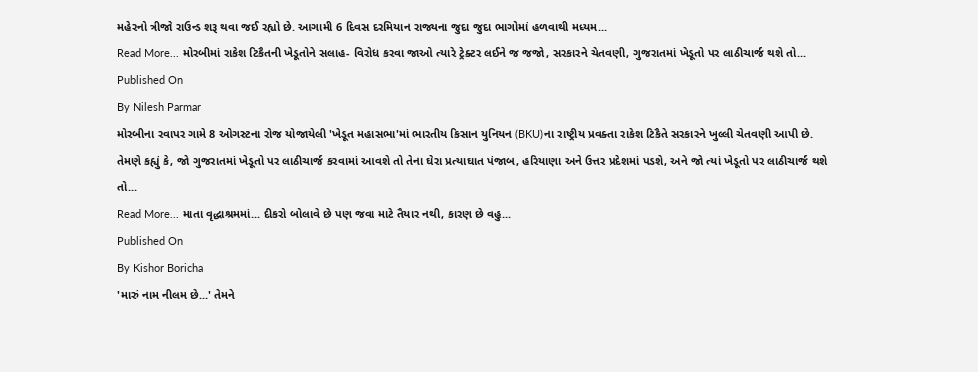મહેરનો ત્રીજો રાઉન્ડ શરૂ થવા જઈ રહ્યો છે. આગામી 6 દિવસ દરમિયાન રાજ્યના જુદા જુદા ભાગોમાં હળવાથી મધ્યમ...
Read More... મોરબીમાં રાકેશ ટિકૈતની ખેડૂતોને સલાહ- વિરોધ કરવા જાઓ ત્યારે ટ્રેક્ટર લઈને જ જજો, સરકારને ચેતવણી, ગુજરાતમાં ખેડૂતો પર લાઠીચાર્જ થશે તો...
Published On
By Nilesh Parmar
મોરબીના રવાપર ગામે 8 ઓગસ્ટના રોજ યોજાયેલી 'ખેડૂત મહાસભા'માં ભારતીય કિસાન યુનિયન (BKU)ના રાષ્ટ્રીય પ્રવક્તા રાકેશ ટિકૈતે સરકારને ખુલ્લી ચેતવણી આપી છે. તેમણે કહ્યું કે, જો ગુજરાતમાં ખેડૂતો પર લાઠીચાર્જ કરવામાં આવશે તો તેના ઘેરા પ્રત્યાઘાત પંજાબ, હરિયાણા અને ઉત્તર પ્રદેશમાં પડશે, અને જો ત્યાં ખેડૂતો પર લાઠીચાર્જ થશે તો...
Read More... માતા વૃદ્ધાશ્રમમાં... દીકરો બોલાવે છે પણ જવા માટે તૈયાર નથી, કારણ છે વહુ...
Published On
By Kishor Boricha
'મારું નામ નીલમ છે...' તેમને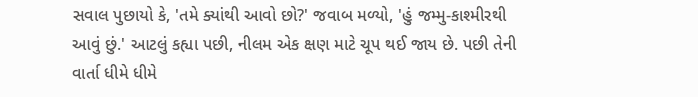સવાલ પુછાયો કે, 'તમે ક્યાંથી આવો છો?' જવાબ મળ્યો, 'હું જમ્મુ-કાશ્મીરથી આવું છું.' આટલું કહ્યા પછી, નીલમ એક ક્ષણ માટે ચૂપ થઈ જાય છે. પછી તેની વાર્તા ધીમે ધીમે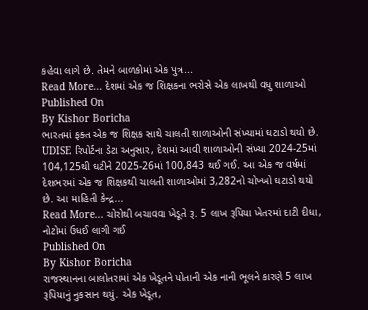કહેવા લાગે છે. તેમને બાળકોમાં એક પુત્ર...
Read More... દેશમાં એક જ શિક્ષકના ભરોસે એક લાખથી વધુ શાળાઓ
Published On
By Kishor Boricha
ભારતમાં ફક્ત એક જ શિક્ષક સાથે ચાલતી શાળાઓની સંખ્યામાં ઘટાડો થયો છે. UDISE રિપોર્ટના ડેટા અનુસાર, દેશમાં આવી શાળાઓની સંખ્યા 2024-25માં 104,125થી ઘટીને 2025-26માં 100,843 થઈ ગઈ. આ એક જ વર્ષમાં દેશભરમાં એક જ શિક્ષકથી ચાલતી શાળાઓમાં 3,282નો ચોખ્ખો ઘટાડો થયો છે. આ માહિતી કેન્દ્ર...
Read More... ચોરોથી બચાવવા ખેડૂતે રૂ. 5 લાખ રૂપિયા ખેતરમાં દાટી દીધા, નોટોમાં ઉધઈ લાગી ગઈ
Published On
By Kishor Boricha
રાજસ્થાનના બાલોતરામાં એક ખેડૂતને પોતાની એક નાની ભૂલને કારણે 5 લાખ રૂપિયાનું નુકસાન થયું. એક ખેડૂત,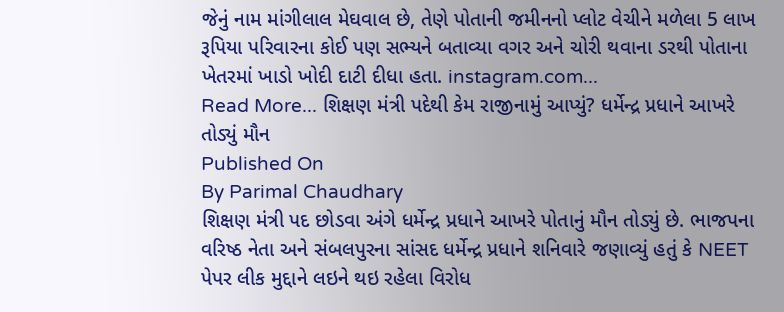જેનું નામ માંગીલાલ મેઘવાલ છે, તેણે પોતાની જમીનનો પ્લોટ વેચીને મળેલા 5 લાખ રૂપિયા પરિવારના કોઈ પણ સભ્યને બતાવ્યા વગર અને ચોરી થવાના ડરથી પોતાના ખેતરમાં ખાડો ખોદી દાટી દીધા હતા. instagram.com...
Read More... શિક્ષણ મંત્રી પદેથી કેમ રાજીનામું આપ્યું? ધર્મેન્દ્ર પ્રધાને આખરે તોડ્યું મૌન
Published On
By Parimal Chaudhary
શિક્ષણ મંત્રી પદ છોડવા અંગે ધર્મેન્દ્ર પ્રધાને આખરે પોતાનું મૌન તોડ્યું છે. ભાજપના વરિષ્ઠ નેતા અને સંબલપુરના સાંસદ ધર્મેન્દ્ર પ્રધાને શનિવારે જણાવ્યું હતું કે NEET પેપર લીક મુદ્દાને લઇને થઇ રહેલા વિરોધ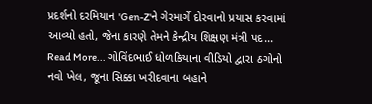પ્રદર્શનો દરમિયાન 'Gen-Z'ને ગેરમાર્ગે દોરવાનો પ્રયાસ કરવામાં આવ્યો હતો, જેના કારણે તેમને કેન્દ્રીય શિક્ષણ મંત્રી પદ...
Read More... ગોવિંદભાઈ ધોળકિયાના વીડિયો દ્વારા ઠગોનો નવો ખેલ, જૂના સિક્કા ખરીદવાના બહાને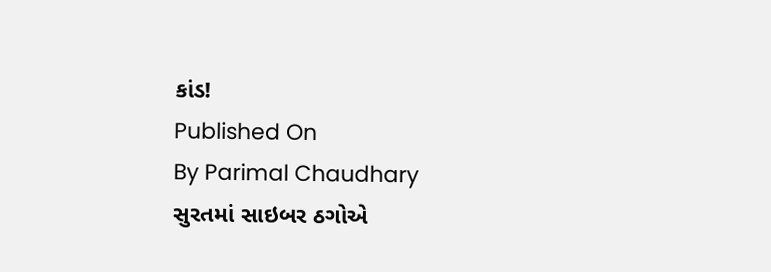કાંડ!
Published On
By Parimal Chaudhary
સુરતમાં સાઇબર ઠગોએ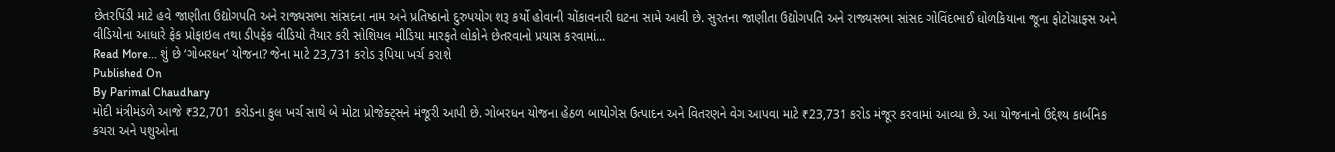છેતરપિંડી માટે હવે જાણીતા ઉદ્યોગપતિ અને રાજ્યસભા સાંસદના નામ અને પ્રતિષ્ઠાનો દુરુપયોગ શરૂ કર્યો હોવાની ચોંકાવનારી ઘટના સામે આવી છે. સુરતના જાણીતા ઉદ્યોગપતિ અને રાજ્યસભા સાંસદ ગોવિંદભાઈ ધોળકિયાના જૂના ફોટોગ્રાફ્સ અને વીડિયોના આધારે ફેક પ્રોફાઇલ તથા ડીપફેક વીડિયો તૈયાર કરી સોશિયલ મીડિયા મારફતે લોકોને છેતરવાનો પ્રયાસ કરવામાં...
Read More... શું છે ‘ગોબરધન’ યોજના? જેના માટે 23,731 કરોડ રૂપિયા ખર્ચ કરાશે
Published On
By Parimal Chaudhary
મોદી મંત્રીમંડળે આજે ₹32,701 કરોડના કુલ ખર્ચ સાથે બે મોટા પ્રોજેક્ટ્સને મંજૂરી આપી છે. ગોબરધન યોજના હેઠળ બાયોગેસ ઉત્પાદન અને વિતરણને વેગ આપવા માટે ₹23,731 કરોડ મંજૂર કરવામાં આવ્યા છે. આ યોજનાનો ઉદ્દેશ્ય કાર્બનિક કચરા અને પશુઓના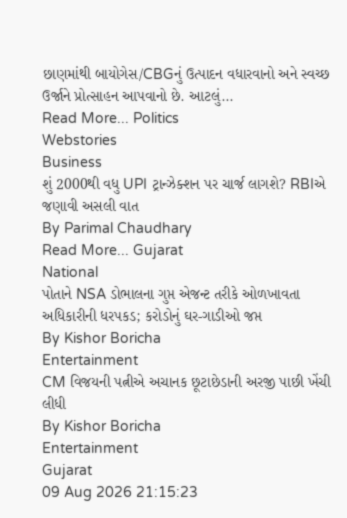છાણમાંથી બાયોગેસ/CBGનું ઉત્પાદન વધારવાનો અને સ્વચ્છ ઉર્જાને પ્રોત્સાહન આપવાનો છે. આટલું...
Read More... Politics
Webstories
Business
શું 2000થી વધુ UPI ટ્રાન્ઝેક્શન પર ચાર્જ લાગશે? RBIએ જણાવી અસલી વાત
By Parimal Chaudhary
Read More... Gujarat
National
પોતાને NSA ડોભાલના ગુપ્ત એજન્ટ તરીકે ઓળખાવતા અધિકારીની ધરપકડ; કરોડોનું ઘર-ગાડીઓ જપ્ત
By Kishor Boricha
Entertainment
CM વિજયની પત્નીએ અચાનક છૂટાછેડાની અરજી પાછી ખેંચી લીધી
By Kishor Boricha
Entertainment
Gujarat
09 Aug 2026 21:15:23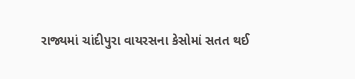રાજ્યમાં ચાંદીપુરા વાયરસના કેસોમાં સતત થઈ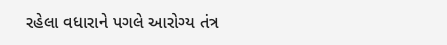રહેલા વધારાને પગલે આરોગ્ય તંત્ર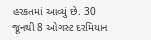હરકતમાં આવ્યું છે. 30 જૂનથી 8 ઓગસ્ટ દરમિયાન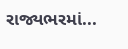રાજ્યભરમાં...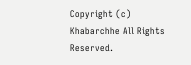Copyright (c) Khabarchhe All Rights Reserved.